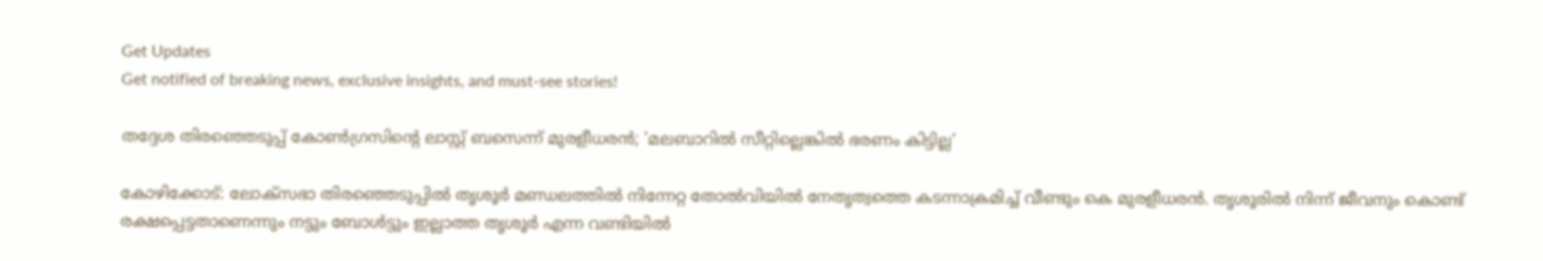Get Updates
Get notified of breaking news, exclusive insights, and must-see stories!

തദ്ദേശ തിരഞ്ഞെടുപ്പ് കോണ്‍ഗ്രസിന്റെ ലാസ്റ്റ് ബസെന്ന് മുരളീധരന്‍; 'മലബാറില്‍ സീറ്റില്ലെങ്കില്‍ ഭരണം കിട്ടില്ല'

കോഴിക്കോട്: ലോക്‌സഭാ തിരഞ്ഞെടുപ്പില്‍ തൃശൂര്‍ മണ്ഡലത്തില്‍ നിന്നേറ്റ തോല്‍വിയില്‍ നേതൃത്വത്തെ കടന്നാക്രമിച്ച് വീണ്ടും കെ മുരളീധരന്‍. തൃശൂരില്‍ നിന്ന് ജീവനും കൊണ്ട് രക്ഷപ്പെട്ടതാണെന്നും നട്ടും ബോള്‍ട്ടും ഇല്ലാത്ത തൃശൂര്‍ എന്ന വണ്ടിയില്‍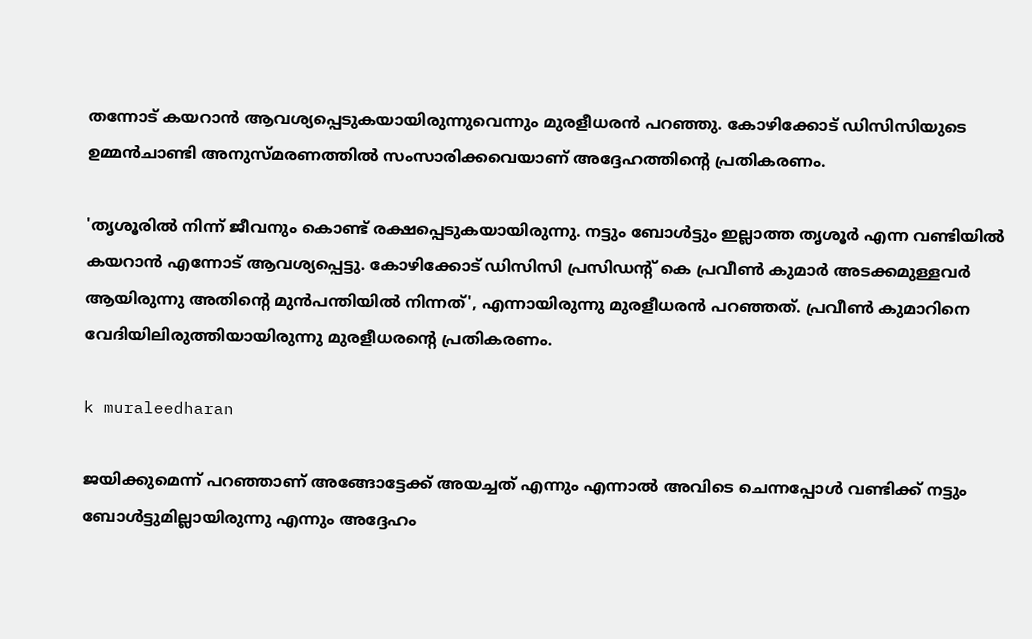തന്നോട് കയറാന്‍ ആവശ്യപ്പെടുകയായിരുന്നുവെന്നും മുരളീധരന്‍ പറഞ്ഞു. കോഴിക്കോട് ഡിസിസിയുടെ ഉമ്മന്‍ചാണ്ടി അനുസ്മരണത്തില്‍ സംസാരിക്കവെയാണ് അദ്ദേഹത്തിന്റെ പ്രതികരണം.

'തൃശൂരില്‍ നിന്ന് ജീവനും കൊണ്ട് രക്ഷപ്പെടുകയായിരുന്നു. നട്ടും ബോള്‍ട്ടും ഇല്ലാത്ത തൃശൂര്‍ എന്ന വണ്ടിയില്‍ കയറാന്‍ എന്നോട് ആവശ്യപ്പെട്ടു. കോഴിക്കോട് ഡിസിസി പ്രസിഡന്റ് കെ പ്രവീണ്‍ കുമാര്‍ അടക്കമുള്ളവര്‍ ആയിരുന്നു അതിന്റെ മുന്‍പന്തിയില്‍ നിന്നത്', എന്നായിരുന്നു മുരളീധരന്‍ പറഞ്ഞത്. പ്രവീണ്‍ കുമാറിനെ വേദിയിലിരുത്തിയായിരുന്നു മുരളീധരന്റെ പ്രതികരണം.

k muraleedharan

ജയിക്കുമെന്ന് പറഞ്ഞാണ് അങ്ങോട്ടേക്ക് അയച്ചത് എന്നും എന്നാല്‍ അവിടെ ചെന്നപ്പോള്‍ വണ്ടിക്ക് നട്ടും ബോള്‍ട്ടുമില്ലായിരുന്നു എന്നും അദ്ദേഹം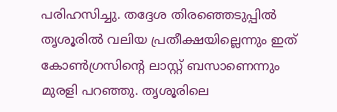പരിഹസിച്ചു. തദ്ദേശ തിരഞ്ഞെടുപ്പില്‍ തൃശൂരില്‍ വലിയ പ്രതീക്ഷയില്ലെന്നും ഇത് കോണ്‍ഗ്രസിന്റെ ലാസ്റ്റ് ബസാണെന്നും മുരളി പറഞ്ഞു. തൃശൂരിലെ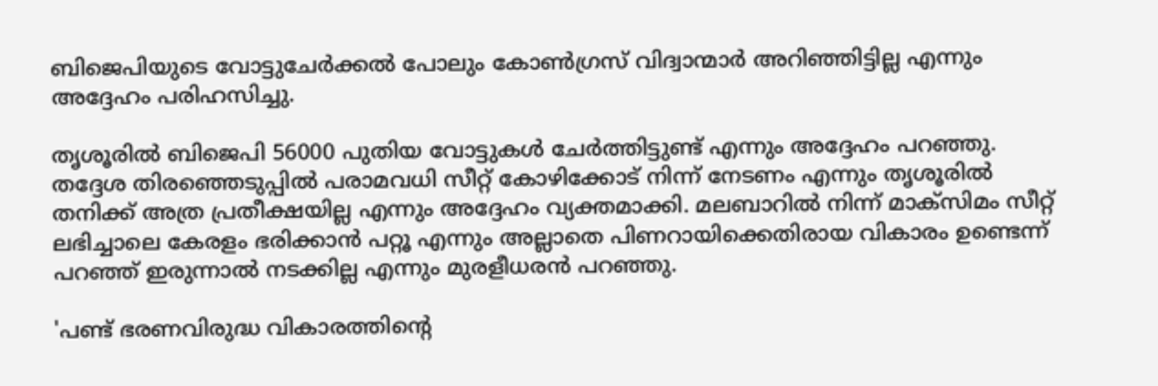ബിജെപിയുടെ വോട്ടുചേര്‍ക്കല്‍ പോലും കോണ്‍ഗ്രസ് വിദ്വാന്മാര്‍ അറിഞ്ഞിട്ടില്ല എന്നും അദ്ദേഹം പരിഹസിച്ചു.

തൃശൂരില്‍ ബിജെപി 56000 പുതിയ വോട്ടുകള്‍ ചേര്‍ത്തിട്ടുണ്ട് എന്നും അദ്ദേഹം പറഞ്ഞു. തദ്ദേശ തിരഞ്ഞെടുപ്പില്‍ പരാമവധി സീറ്റ് കോഴിക്കോട് നിന്ന് നേടണം എന്നും തൃശൂരില്‍ തനിക്ക് അത്ര പ്രതീക്ഷയില്ല എന്നും അദ്ദേഹം വ്യക്തമാക്കി. മലബാറില്‍ നിന്ന് മാക്സിമം സീറ്റ് ലഭിച്ചാലെ കേരളം ഭരിക്കാന്‍ പറ്റൂ എന്നും അല്ലാതെ പിണറായിക്കെതിരായ വികാരം ഉണ്ടെന്ന് പറഞ്ഞ് ഇരുന്നാല്‍ നടക്കില്ല എന്നും മുരളീധരന്‍ പറഞ്ഞു.

'പണ്ട് ഭരണവിരുദ്ധ വികാരത്തിന്റെ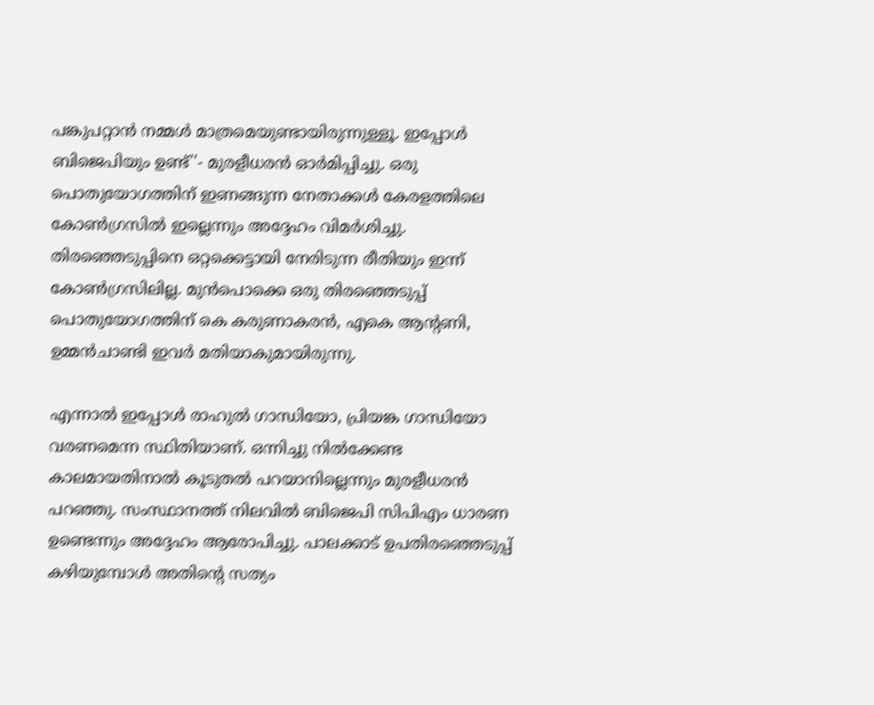പങ്കുപറ്റാന്‍ നമ്മള്‍ മാത്രമെയുണ്ടായിരുന്നുള്ളൂ. ഇപ്പോള്‍ ബിജെപിയും ഉണ്ട്''- മുരളീധരന്‍ ഓര്‍മിപ്പിച്ചു. ഒരു പൊതുയോഗത്തിന് ഇണങ്ങുന്ന നേതാക്കള്‍ കേരളത്തിലെ കോണ്‍ഗ്രസില്‍ ഇല്ലെന്നും അദ്ദേഹം വിമര്‍ശിച്ചു. തിരഞ്ഞെടുപ്പിനെ ഒറ്റക്കെട്ടായി നേരിടുന്ന രീതിയും ഇന്ന് കോണ്‍ഗ്രസിലില്ല. മുന്‍പൊക്കെ ഒരു തിരഞ്ഞെടുപ്പ് പൊതുയോഗത്തിന് കെ കരുണാകരന്‍, എകെ ആന്റണി, ഉമ്മന്‍ചാണ്ടി ഇവര്‍ മതിയാകുമായിരുന്നു.

എന്നാല്‍ ഇപ്പോള്‍ രാഹുല്‍ ഗാന്ധിയോ, പ്രിയങ്ക ഗാന്ധിയോ വരണമെന്ന സ്ഥിതിയാണ്. ഒന്നിച്ചു നില്‍ക്കേണ്ട കാലമായതിനാല്‍ കൂടുതല്‍ പറയാനില്ലെന്നും മുരളീധരന്‍ പറഞ്ഞു. സംസ്ഥാനത്ത് നിലവില്‍ ബിജെപി സിപിഎം ധാരണ ഉണ്ടെന്നും അദ്ദേഹം ആരോപിച്ചു. പാലക്കാട് ഉപതിരഞ്ഞെടുപ്പ് കഴിയുമ്പോള്‍ അതിന്റെ സത്യം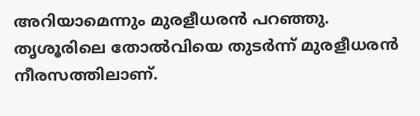അറിയാമെന്നും മുരളീധരന്‍ പറഞ്ഞു. തൃശൂരിലെ തോല്‍വിയെ തുടര്‍ന്ന് മുരളീധരന്‍ നീരസത്തിലാണ്.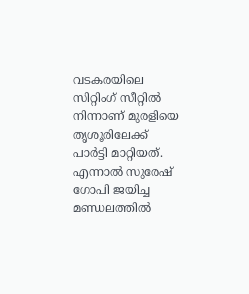വടകരയിലെ സിറ്റിംഗ് സീറ്റില്‍ നിന്നാണ് മുരളിയെ തൃശൂരിലേക്ക് പാര്‍ട്ടി മാറ്റിയത്. എന്നാല്‍ സുരേഷ് ഗോപി ജയിച്ച മണ്ഡലത്തില്‍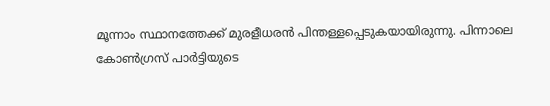മൂന്നാം സ്ഥാനത്തേക്ക് മുരളീധരന്‍ പിന്തള്ളപ്പെടുകയായിരുന്നു. പിന്നാലെ കോണ്‍ഗ്രസ് പാര്‍ട്ടിയുടെ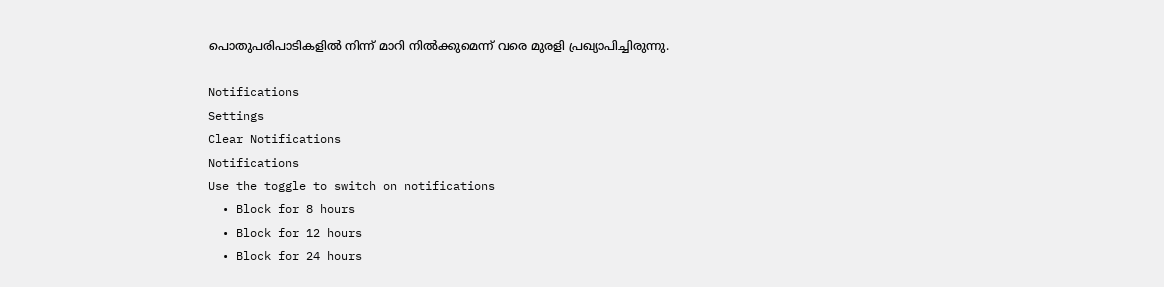പൊതുപരിപാടികളില്‍ നിന്ന് മാറി നില്‍ക്കുമെന്ന് വരെ മുരളി പ്രഖ്യാപിച്ചിരുന്നു.

Notifications
Settings
Clear Notifications
Notifications
Use the toggle to switch on notifications
  • Block for 8 hours
  • Block for 12 hours
  • Block for 24 hours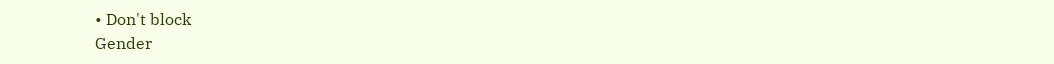• Don't block
Gender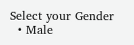Select your Gender
  • Male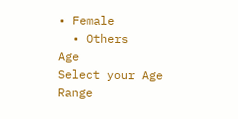• Female
  • Others
Age
Select your Age Range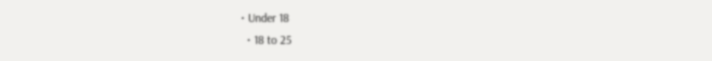• Under 18
  • 18 to 25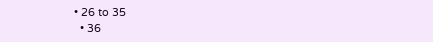• 26 to 35
  • 36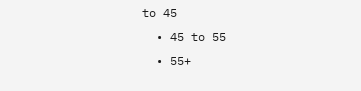to 45
  • 45 to 55
  • 55+